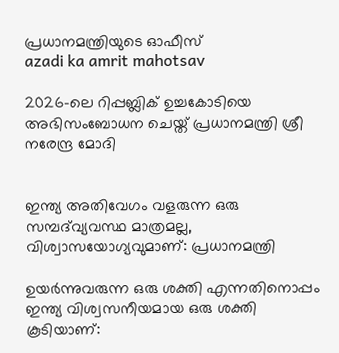പ്രധാനമന്ത്രിയുടെ ഓഫീസ്‌
azadi ka amrit mahotsav

2026-ലെ റിപ്പബ്ലിക് ഉച്ചകോടിയെ അഭിസംബോധന ചെയ്ത് പ്രധാനമന്ത്രി ശ്രീ നരേന്ദ്ര മോദി


ഇന്ത്യ അതിവേഗം വളരുന്ന ഒരു സമ്പദ്‌വ്യവസ്ഥ മാത്രമല്ല, വിശ്വാസയോഗ്യവുമാണ്: പ്രധാനമന്ത്രി

ഉയർന്നുവരുന്ന ഒരു ശക്തി എന്നതിനൊപ്പം ഇന്ത്യ വിശ്വസനീയമായ ഒരു ശക്തി കൂടിയാണ്: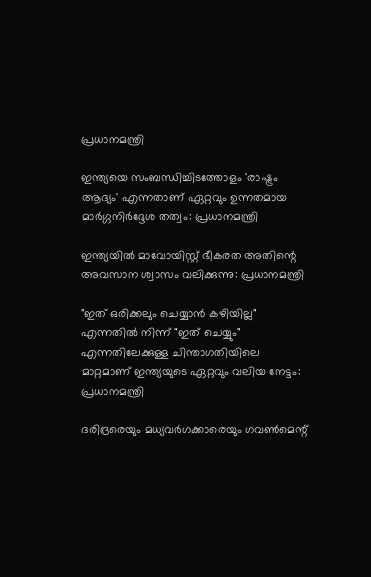പ്രധാനമന്ത്രി

ഇന്ത്യയെ സംബന്ധിച്ചിടത്തോളം 'രാഷ്ട്രം ആദ്യം' എന്നതാണ് ഏറ്റവും ഉന്നതമായ മാർഗ്ഗനിർദ്ദേശ തത്വം: പ്രധാനമന്ത്രി

ഇന്ത്യയിൽ മാവോയിസ്റ്റ് ഭീകരത അതിന്റെ അവസാന ശ്വാസം വലിക്കുന്നു: പ്രധാനമന്ത്രി

"ഇത് ഒരിക്കലും ചെയ്യാൻ കഴിയില്ല" എന്നതിൽ നിന്ന് "ഇത് ചെയ്യും" എന്നതിലേക്കുള്ള ചിന്താഗതിയിലെ മാറ്റമാണ് ഇന്ത്യയുടെ ഏറ്റവും വലിയ നേട്ടം: പ്രധാനമന്ത്രി

ദരിദ്രരെയും മധ്യവർഗക്കാരെയും ഗവൺമെന്റ്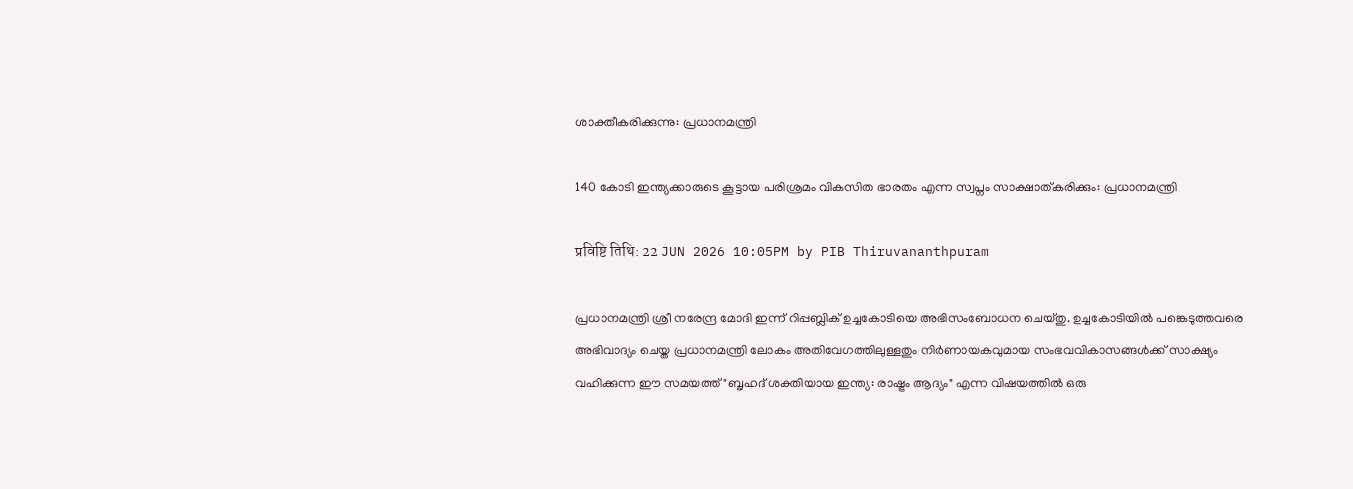ശാക്തീകരിക്കുന്നു: പ്രധാനമന്ത്രി

140 കോടി ഇന്ത്യക്കാരുടെ കൂട്ടായ പരിശ്രമം വികസിത ഭാരതം എന്ന സ്വപ്നം സാക്ഷാത്കരിക്കും: പ്രധാനമന്ത്രി

प्रविष्टि तिथि: 22 JUN 2026 10:05PM by PIB Thiruvananthpuram

പ്രധാനമന്ത്രി ശ്രീ നരേന്ദ്ര മോദി ഇന്ന് റിപ്പബ്ലിക് ഉച്ചകോടിയെ അഭിസംബോധന ചെയ്തു. ഉച്ചകോടിയിൽ പങ്കെടുത്തവരെ അഭിവാദ്യം ചെയ്ത പ്രധാനമന്ത്രി ലോകം അതിവേഗത്തിലുള്ളതും നിർണായകവുമായ സംഭവവികാസങ്ങൾക്ക് സാക്ഷ്യം വഹിക്കുന്ന ഈ സമയത്ത് "ബൃഹദ് ശക്തിയായ ഇന്ത്യ: രാഷ്ട്രം ആദ്യം" എന്ന വിഷയത്തിൽ ഒരു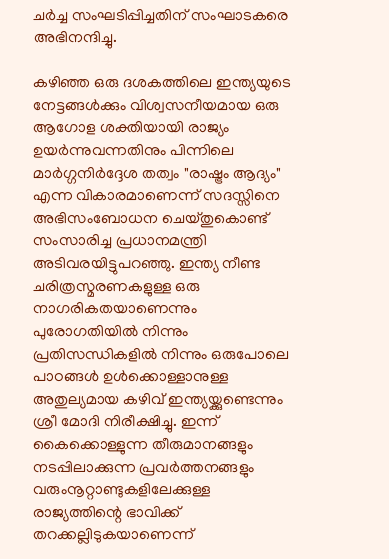ചർച്ച സംഘടിപ്പിച്ചതിന് സംഘാടകരെ അഭിനന്ദിച്ചു.

കഴിഞ്ഞ ഒരു ദശകത്തിലെ ഇന്ത്യയുടെ നേട്ടങ്ങൾക്കും വിശ്വസനീയമായ ഒരു ആഗോള ശക്തിയായി രാജ്യം ഉയർന്നുവന്നതിനും പിന്നിലെ മാർഗ്ഗനിർദ്ദേശ തത്വം "രാഷ്ട്രം ആദ്യം" എന്ന വികാരമാണെന്ന് സദസ്സിനെ അഭിസംബോധന ചെയ്തുകൊണ്ട് സംസാരിച്ച പ്രധാനമന്ത്രി അടിവരയിട്ടുപറഞ്ഞു. ഇന്ത്യ നീണ്ട ചരിത്രസ്മരണകളുള്ള ഒരു നാഗരികതയാണെന്നും പുരോഗതിയിൽ നിന്നും പ്രതിസന്ധികളിൽ നിന്നും ഒരുപോലെ പാഠങ്ങൾ ഉൾക്കൊള്ളാനുള്ള അതുല്യമായ കഴിവ് ഇന്ത്യയ്ക്കുണ്ടെന്നും ശ്രീ മോദി നിരീക്ഷിച്ചു. ഇന്ന് കൈക്കൊള്ളുന്ന തീരുമാനങ്ങളും നടപ്പിലാക്കുന്ന പ്രവർത്തനങ്ങളും വരുംനൂറ്റാണ്ടുകളിലേക്കുള്ള രാജ്യത്തിന്റെ ഭാവിക്ക് തറക്കല്ലിടുകയാണെന്ന്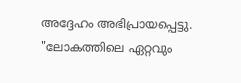അദ്ദേഹം അഭിപ്രായപ്പെട്ടു. "ലോകത്തിലെ ഏറ്റവും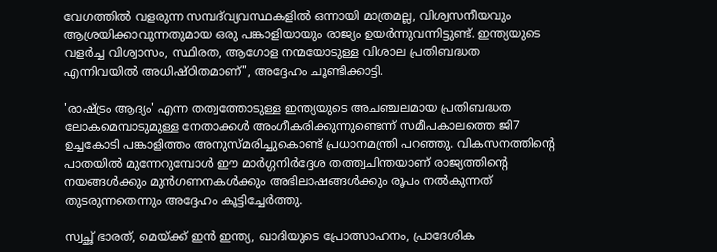വേഗത്തിൽ വളരുന്ന സമ്പദ്‌വ്യവസ്ഥകളിൽ ഒന്നായി മാത്രമല്ല, വിശ്വസനീയവും ആശ്രയിക്കാവുന്നതുമായ ഒരു പങ്കാളിയായും രാജ്യം ഉയർന്നുവന്നിട്ടുണ്ട്. ഇന്ത്യയുടെ വളർച്ച വിശ്വാസം, സ്ഥിരത, ആഗോള നന്മയോടുള്ള വിശാല പ്രതിബദ്ധത എന്നിവയിൽ അധിഷ്ഠിതമാണ്", അദ്ദേഹം ചൂണ്ടിക്കാട്ടി.

'രാഷ്ട്രം ആദ്യം' എന്ന തത്വത്തോടുള്ള ഇന്ത്യയുടെ അചഞ്ചലമായ പ്രതിബദ്ധത ലോകമെമ്പാടുമുള്ള നേതാക്കൾ അംഗീകരിക്കുന്നുണ്ടെന്ന് സമീപകാലത്തെ ജി7 ഉച്ചകോടി പങ്കാളിത്തം അനുസ്മരിച്ചുകൊണ്ട് പ്രധാനമന്ത്രി പറഞ്ഞു. വികസനത്തിന്റെ പാതയിൽ മുന്നേറുമ്പോൾ ഈ മാർഗ്ഗനിർദ്ദേശ തത്ത്വചിന്തയാണ് രാജ്യത്തിന്റെ നയങ്ങൾക്കും മുൻഗണനകൾക്കും അഭിലാഷങ്ങൾക്കും രൂപം നൽകുന്നത് തുടരുന്നതെന്നും അദ്ദേഹം കൂട്ടിച്ചേർത്തു.

സ്വച്ഛ് ഭാരത്, മെയ്ക്ക് ഇൻ ഇന്ത്യ, ഖാദിയുടെ പ്രോത്സാഹനം, പ്രാദേശിക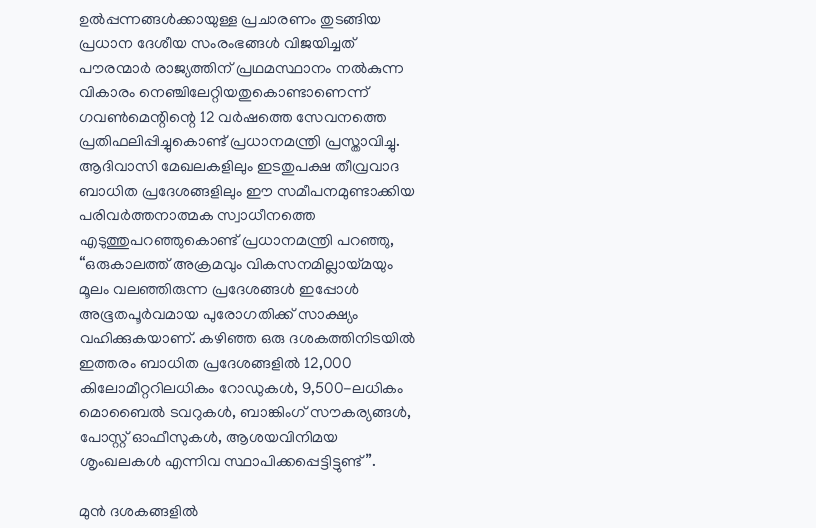ഉൽപ്പന്നങ്ങൾക്കായുള്ള പ്രചാരണം തുടങ്ങിയ പ്രധാന ദേശീയ സംരംഭങ്ങൾ വിജയിച്ചത് പൗരന്മാർ രാജ്യത്തിന് പ്രഥമസ്ഥാനം നൽകുന്ന വികാരം നെഞ്ചിലേറ്റിയതുകൊണ്ടാണെന്ന് ഗവൺമെന്റിന്റെ 12 വർഷത്തെ സേവനത്തെ പ്രതിഫലിപ്പിച്ചുകൊണ്ട് പ്രധാനമന്ത്രി പ്രസ്താവിച്ചു. ആദിവാസി മേഖലകളിലും ഇടതുപക്ഷ തീവ്രവാദ ബാധിത പ്രദേശങ്ങളിലും ഈ സമീപനമുണ്ടാക്കിയ പരിവർത്തനാത്മക സ്വാധീനത്തെ എടുത്തുപറഞ്ഞുകൊണ്ട് പ്രധാനമന്ത്രി പറഞ്ഞു, “ഒരുകാലത്ത് അക്രമവും വികസനമില്ലായ്മയും മൂലം വലഞ്ഞിരുന്ന പ്രദേശങ്ങൾ ഇപ്പോൾ അഭൂതപൂർവമായ പുരോഗതിക്ക് സാക്ഷ്യം വഹിക്കുകയാണ്. കഴിഞ്ഞ ഒരു ദശകത്തിനിടയിൽ ഇത്തരം ബാധിത പ്രദേശങ്ങളിൽ 12,000 കിലോമീറ്ററിലധികം റോഡുകൾ, 9,500-ലധികം മൊബൈൽ ടവറുകൾ, ബാങ്കിംഗ് സൗകര്യങ്ങൾ, പോസ്റ്റ് ഓഫീസുകൾ, ആശയവിനിമയ ശൃംഖലകൾ എന്നിവ സ്ഥാപിക്കപ്പെട്ടിട്ടുണ്ട്”.

മുൻ ദശകങ്ങളിൽ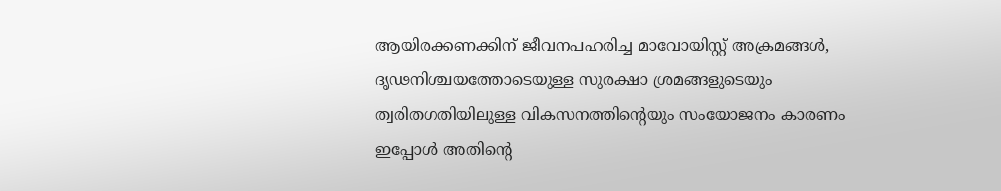ആയിരക്കണക്കിന് ജീവനപഹരിച്ച മാവോയിസ്റ്റ് അക്രമങ്ങൾ, ദൃഢനിശ്ചയത്തോടെയുള്ള സുരക്ഷാ ശ്രമങ്ങളുടെയും ത്വരിതഗതിയിലുള്ള വികസനത്തിന്റെയും സംയോജനം കാരണം ഇപ്പോൾ അതിന്റെ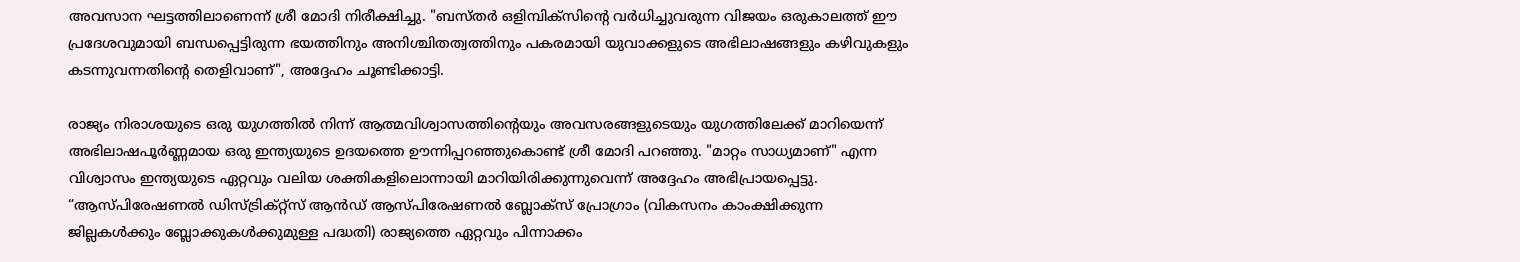അവസാന ഘട്ടത്തിലാണെന്ന് ശ്രീ മോദി നിരീക്ഷിച്ചു. "ബസ്തർ ഒളിമ്പിക്‌സിന്റെ വർധിച്ചുവരുന്ന വിജയം ഒരുകാലത്ത് ഈ പ്രദേശവുമായി ബന്ധപ്പെട്ടിരുന്ന ഭയത്തിനും അനിശ്ചിതത്വത്തിനും പകരമായി യുവാക്കളുടെ അഭിലാഷങ്ങളും കഴിവുകളും കടന്നുവന്നതിന്റെ തെളിവാണ്", അദ്ദേഹം ചൂണ്ടിക്കാട്ടി.

രാജ്യം നിരാശയുടെ ഒരു യുഗത്തിൽ നിന്ന് ആത്മവിശ്വാസത്തിന്റെയും അവസരങ്ങളുടെയും യുഗത്തിലേക്ക് മാറിയെന്ന് അഭിലാഷപൂർണ്ണമായ ഒരു ഇന്ത്യയുടെ ഉദയത്തെ ഊന്നിപ്പറഞ്ഞുകൊണ്ട് ശ്രീ മോദി പറഞ്ഞു. "മാറ്റം സാധ്യമാണ്" എന്ന വിശ്വാസം ഇന്ത്യയുടെ ഏറ്റവും വലിയ ശക്തികളിലൊന്നായി മാറിയിരിക്കുന്നുവെന്ന് അദ്ദേഹം അഭിപ്രായപ്പെട്ടു. “ആസ്പിരേഷണൽ ഡിസ്ട്രിക്റ്റ്സ് ആൻഡ് ആസ്പിരേഷണൽ ബ്ലോക്സ് പ്രോഗ്രാം (വികസനം കാംക്ഷിക്കുന്ന ജില്ലകൾക്കും ബ്ലോക്കുകൾക്കുമുള്ള പദ്ധതി) രാജ്യത്തെ ഏറ്റവും പിന്നാക്കം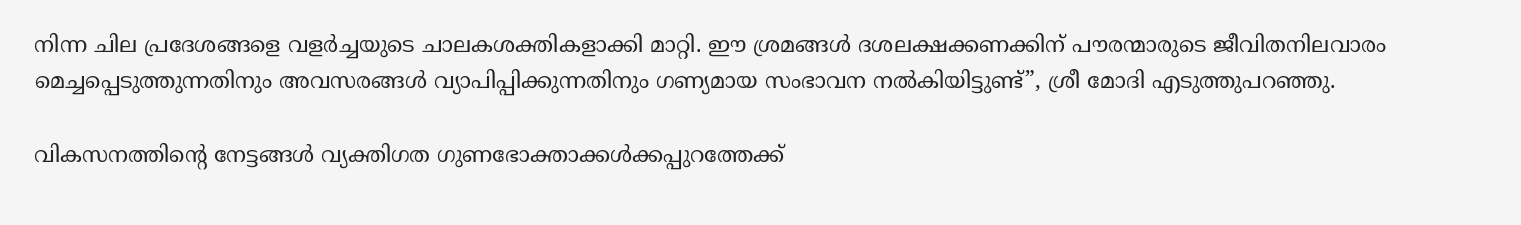നിന്ന ചില പ്രദേശങ്ങളെ വളർച്ചയുടെ ചാലകശക്തികളാക്കി മാറ്റി. ഈ ശ്രമങ്ങൾ ദശലക്ഷക്കണക്കിന് പൗരന്മാരുടെ ജീവിതനിലവാരം മെച്ചപ്പെടുത്തുന്നതിനും അവസരങ്ങൾ വ്യാപിപ്പിക്കുന്നതിനും ഗണ്യമായ സംഭാവന നൽകിയിട്ടുണ്ട്”, ശ്രീ മോദി എടുത്തുപറഞ്ഞു.

വികസനത്തിന്റെ നേട്ടങ്ങൾ വ്യക്തിഗത ഗുണഭോക്താക്കൾക്കപ്പുറത്തേക്ക്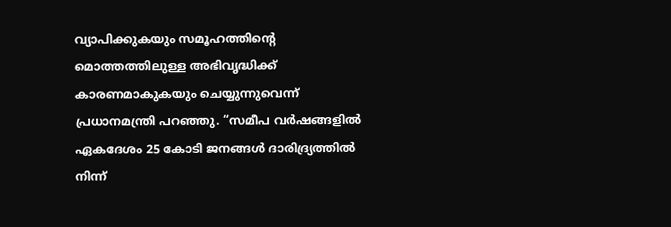വ്യാപിക്കുകയും സമൂഹത്തിന്റെ മൊത്തത്തിലുള്ള അഭിവൃദ്ധിക്ക് കാരണമാകുകയും ചെയ്യുന്നുവെന്ന് പ്രധാനമന്ത്രി പറഞ്ഞു. “സമീപ വർഷങ്ങളിൽ ഏകദേശം 25 കോടി ജനങ്ങൾ ദാരിദ്ര്യത്തിൽ നിന്ന്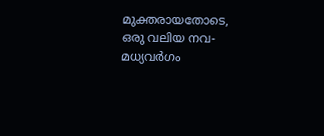മുക്തരായതോടെ, ഒരു വലിയ നവ-മധ്യവർഗം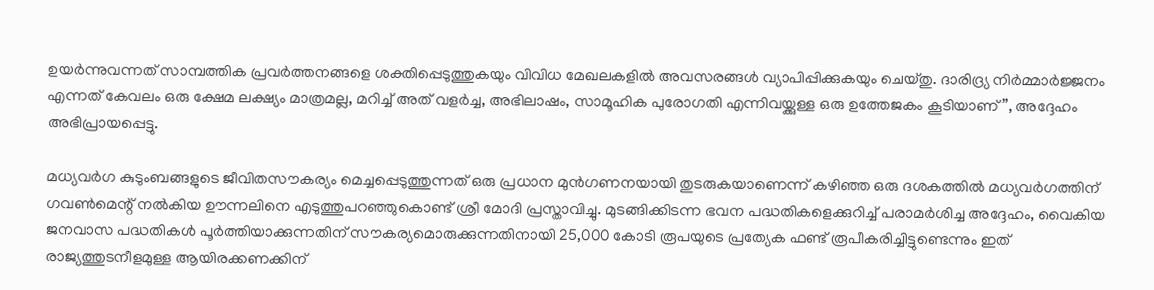ഉയർന്നുവന്നത് സാമ്പത്തിക പ്രവർത്തനങ്ങളെ ശക്തിപ്പെടുത്തുകയും വിവിധ മേഖലകളിൽ അവസരങ്ങൾ വ്യാപിപ്പിക്കുകയും ചെയ്തു. ദാരിദ്ര്യ നിർമ്മാർജ്ജനം എന്നത് കേവലം ഒരു ക്ഷേമ ലക്ഷ്യം മാത്രമല്ല, മറിച്ച് അത് വളർച്ച, അഭിലാഷം, സാമൂഹിക പുരോഗതി എന്നിവയ്ക്കുള്ള ഒരു ഉത്തേജകം കൂടിയാണ്”, അദ്ദേഹം അഭിപ്രായപ്പെട്ടു.

മധ്യവർഗ കുടുംബങ്ങളുടെ ജീവിതസൗകര്യം മെച്ചപ്പെടുത്തുന്നത് ഒരു പ്രധാന മുൻഗണനയായി തുടരുകയാണെന്ന് കഴിഞ്ഞ ഒരു ദശകത്തിൽ മധ്യവർഗത്തിന് ഗവൺമെന്റ് നൽകിയ ഊന്നലിനെ എടുത്തുപറഞ്ഞുകൊണ്ട് ശ്രീ മോദി പ്രസ്താവിച്ചു. മുടങ്ങിക്കിടന്ന ഭവന പദ്ധതികളെക്കുറിച്ച് പരാമർശിച്ച അദ്ദേഹം, വൈകിയ ജനവാസ പദ്ധതികൾ പൂർത്തിയാക്കുന്നതിന് സൗകര്യമൊരുക്കുന്നതിനായി 25,000 കോടി രൂപയുടെ പ്രത്യേക ഫണ്ട് രൂപീകരിച്ചിട്ടുണ്ടെന്നും ഇത് രാജ്യത്തുടനീളമുള്ള ആയിരക്കണക്കിന്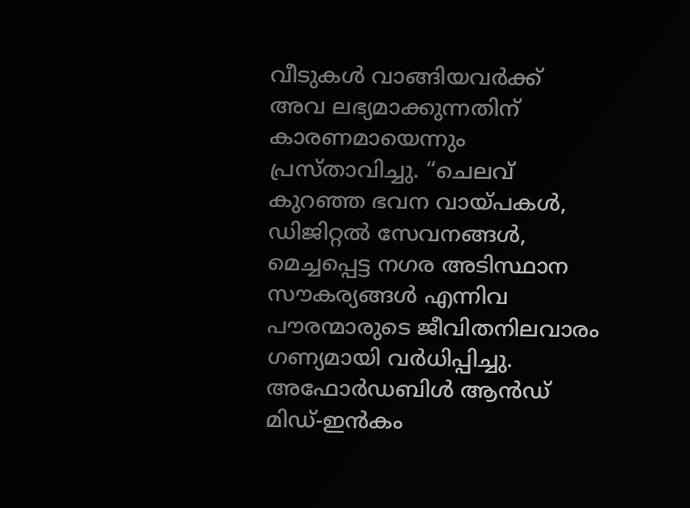വീടുകൾ വാങ്ങിയവർക്ക് അവ ലഭ്യമാക്കുന്നതിന് കാരണമായെന്നും പ്രസ്താവിച്ചു. “ചെലവ് കുറഞ്ഞ ഭവന വായ്പകൾ, ഡിജിറ്റൽ സേവനങ്ങൾ, മെച്ചപ്പെട്ട നഗര അടിസ്ഥാന സൗകര്യങ്ങൾ എന്നിവ പൗരന്മാരുടെ ജീവിതനിലവാരം ഗണ്യമായി വർധിപ്പിച്ചു. അഫോർഡബിൾ ആൻഡ് മിഡ്-ഇൻകം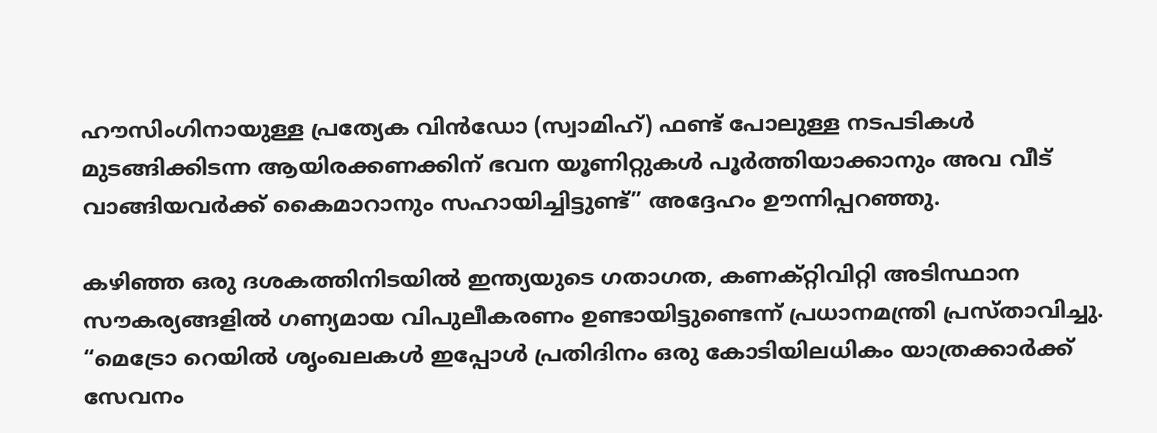ഹൗസിംഗിനായുള്ള പ്രത്യേക വിൻഡോ (സ്വാമിഹ്) ഫണ്ട് പോലുള്ള നടപടികൾ മുടങ്ങിക്കിടന്ന ആയിരക്കണക്കിന് ഭവന യൂണിറ്റുകൾ പൂർത്തിയാക്കാനും അവ വീട് വാങ്ങിയവർക്ക് കൈമാറാനും സഹായിച്ചിട്ടുണ്ട്” അദ്ദേഹം ഊന്നിപ്പറഞ്ഞു.

കഴിഞ്ഞ ഒരു ദശകത്തിനിടയിൽ ഇന്ത്യയുടെ ഗതാഗത, കണക്റ്റിവിറ്റി അടിസ്ഥാന സൗകര്യങ്ങളിൽ ഗണ്യമായ വിപുലീകരണം ഉണ്ടായിട്ടുണ്ടെന്ന് പ്രധാനമന്ത്രി പ്രസ്താവിച്ചു. “മെട്രോ റെയിൽ ശൃംഖലകൾ ഇപ്പോൾ പ്രതിദിനം ഒരു കോടിയിലധികം യാത്രക്കാർക്ക് സേവനം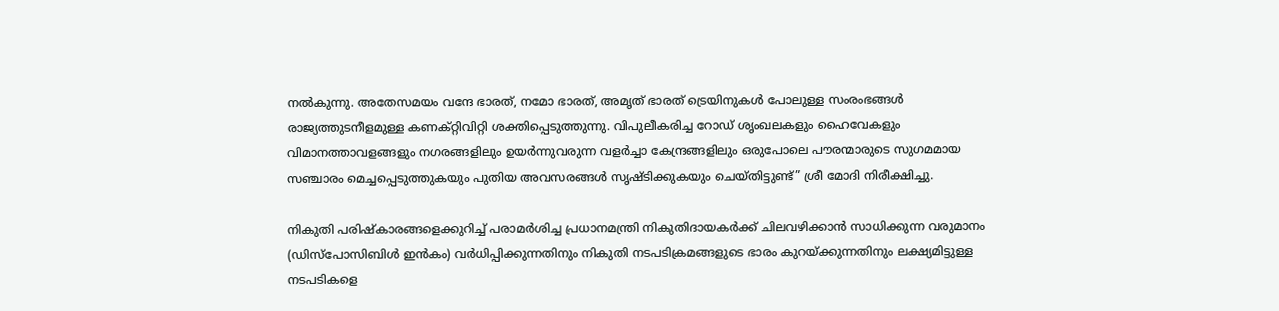നൽകുന്നു. അതേസമയം വന്ദേ ഭാരത്, നമോ ഭാരത്, അമൃത് ഭാരത് ട്രെയിനുകൾ പോലുള്ള സംരംഭങ്ങൾ രാജ്യത്തുടനീളമുള്ള കണക്റ്റിവിറ്റി ശക്തിപ്പെടുത്തുന്നു. വിപുലീകരിച്ച റോഡ് ശൃംഖലകളും ഹൈവേകളും വിമാനത്താവളങ്ങളും നഗരങ്ങളിലും ഉയർന്നുവരുന്ന വളർച്ചാ കേന്ദ്രങ്ങളിലും ഒരുപോലെ പൗരന്മാരുടെ സുഗമമായ സഞ്ചാരം മെച്ചപ്പെടുത്തുകയും പുതിയ അവസരങ്ങൾ സൃഷ്ടിക്കുകയും ചെയ്തിട്ടുണ്ട്” ശ്രീ മോദി നിരീക്ഷിച്ചു.

നികുതി പരിഷ്കാരങ്ങളെക്കുറിച്ച് പരാമർശിച്ച പ്രധാനമന്ത്രി നികുതിദായകർക്ക് ചിലവഴിക്കാൻ സാധിക്കുന്ന വരുമാനം (ഡിസ്പോസിബിൾ ഇൻകം) വർധിപ്പിക്കുന്നതിനും നികുതി നടപടിക്രമങ്ങളുടെ ഭാരം കുറയ്ക്കുന്നതിനും ലക്ഷ്യമിട്ടുള്ള നടപടികളെ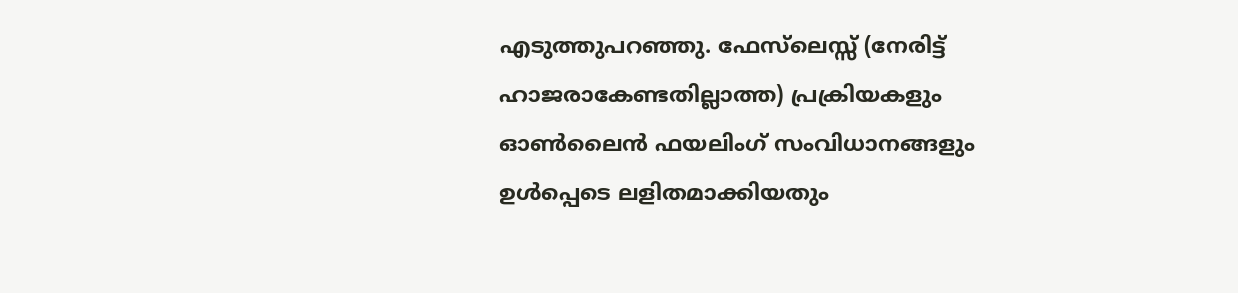എടുത്തുപറഞ്ഞു. ഫേസ്‌ലെസ്സ് (നേരിട്ട് ഹാജരാകേണ്ടതില്ലാത്ത) പ്രക്രിയകളും ഓൺലൈൻ ഫയലിംഗ് സംവിധാനങ്ങളും ഉൾപ്പെടെ ലളിതമാക്കിയതും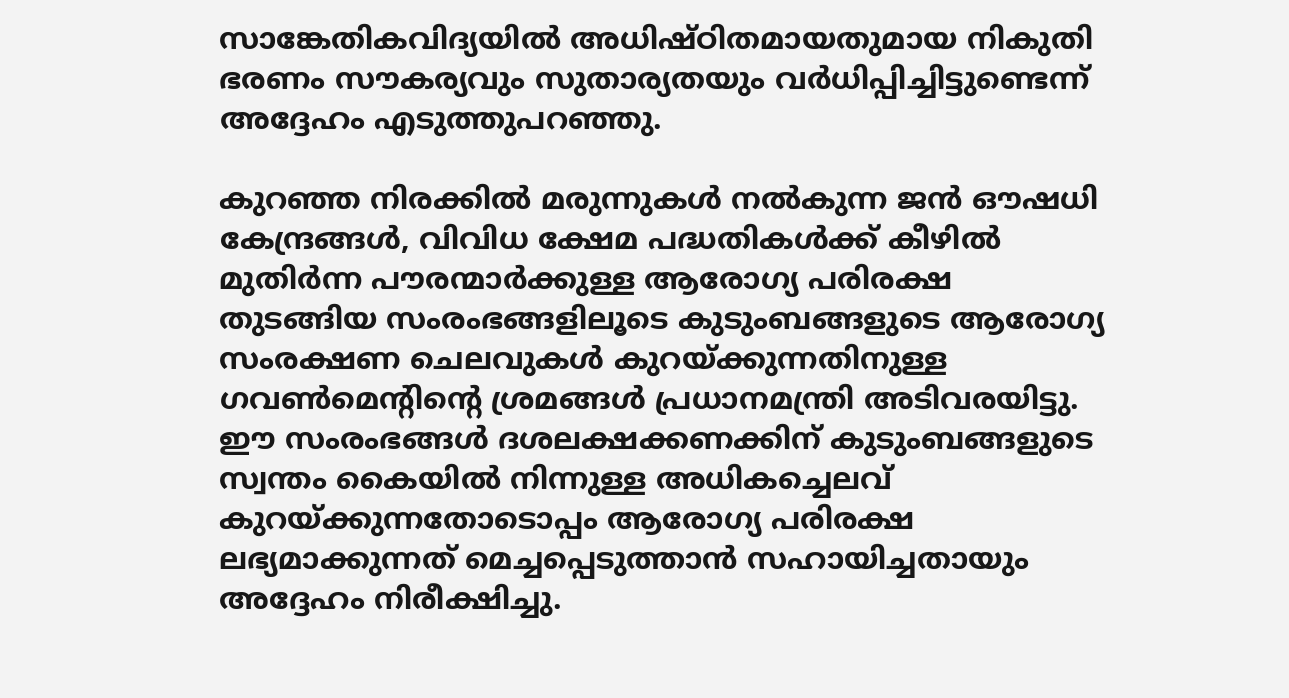സാങ്കേതികവിദ്യയിൽ അധിഷ്ഠിതമായതുമായ നികുതി ഭരണം സൗകര്യവും സുതാര്യതയും വർധിപ്പിച്ചിട്ടുണ്ടെന്ന് അദ്ദേഹം എടുത്തുപറഞ്ഞു.

കുറഞ്ഞ നിരക്കിൽ മരുന്നുകൾ നൽകുന്ന ജൻ ഔഷധി കേന്ദ്രങ്ങൾ, വിവിധ ക്ഷേമ പദ്ധതികൾക്ക് കീഴിൽ മുതിർന്ന പൗരന്മാർക്കുള്ള ആരോഗ്യ പരിരക്ഷ തുടങ്ങിയ സംരംഭങ്ങളിലൂടെ കുടുംബങ്ങളുടെ ആരോഗ്യ സംരക്ഷണ ചെലവുകൾ കുറയ്ക്കുന്നതിനുള്ള ഗവൺമെൻ്റിൻ്റെ ശ്രമങ്ങൾ പ്രധാനമന്ത്രി അടിവരയിട്ടു. ഈ സംരംഭങ്ങൾ ദശലക്ഷക്കണക്കിന് കുടുംബങ്ങളുടെ സ്വന്തം കൈയിൽ നിന്നുള്ള അധികച്ചെലവ് കുറയ്ക്കുന്നതോടൊപ്പം ആരോഗ്യ പരിരക്ഷ ലഭ്യമാക്കുന്നത് മെച്ചപ്പെടുത്താൻ സഹായിച്ചതായും അദ്ദേഹം നിരീക്ഷിച്ചു.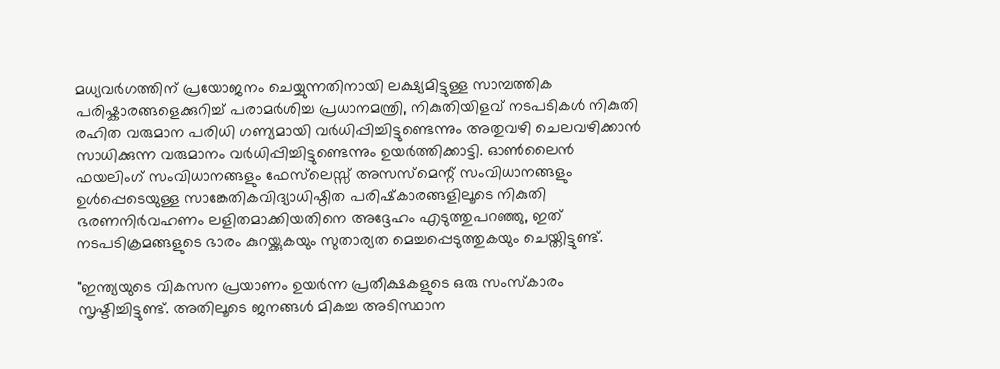മധ്യവർഗത്തിന് പ്രയോജനം ചെയ്യുന്നതിനായി ലക്ഷ്യമിട്ടുള്ള സാമ്പത്തിക പരിഷ്കാരങ്ങളെക്കുറിച്ച് പരാമർശിച്ച പ്രധാനമന്ത്രി, നികുതിയിളവ് നടപടികൾ നികുതി രഹിത വരുമാന പരിധി ഗണ്യമായി വർധിപ്പിച്ചിട്ടുണ്ടെന്നും അതുവഴി ചെലവഴിക്കാൻ സാധിക്കുന്ന വരുമാനം വർധിപ്പിച്ചിട്ടുണ്ടെന്നും ഉയർത്തിക്കാട്ടി. ഓൺലൈൻ ഫയലിംഗ് സംവിധാനങ്ങളും ഫേസ്‌ലെസ്സ് അസസ്‌മെന്റ് സംവിധാനങ്ങളും ഉൾപ്പെടെയുള്ള സാങ്കേതികവിദ്യാധിഷ്ഠിത പരിഷ്‌കാരങ്ങളിലൂടെ നികുതി ഭരണനിർവഹണം ലളിതമാക്കിയതിനെ അദ്ദേഹം എടുത്തുപറഞ്ഞു, ഇത് നടപടിക്രമങ്ങളുടെ ഭാരം കുറയ്ക്കുകയും സുതാര്യത മെച്ചപ്പെടുത്തുകയും ചെയ്തിട്ടുണ്ട്.

"ഇന്ത്യയുടെ വികസന പ്രയാണം ഉയർന്ന പ്രതീക്ഷകളുടെ ഒരു സംസ്‌കാരം സൃഷ്ടിച്ചിട്ടുണ്ട്. അതിലൂടെ ജനങ്ങൾ മികച്ച അടിസ്ഥാന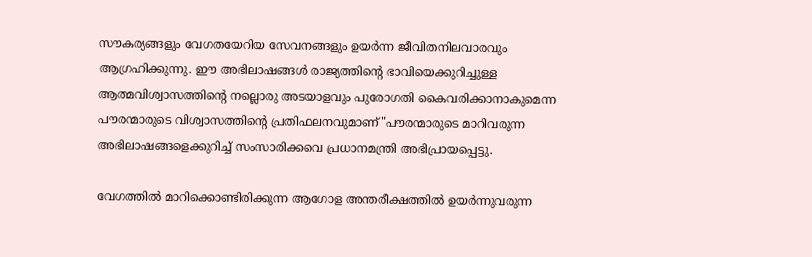സൗകര്യങ്ങളും വേഗതയേറിയ സേവനങ്ങളും ഉയർന്ന ജീവിതനിലവാരവും ആഗ്രഹിക്കുന്നു. ഈ അഭിലാഷങ്ങൾ രാജ്യത്തിന്റെ ഭാവിയെക്കുറിച്ചുള്ള ആത്മവിശ്വാസത്തിന്റെ നല്ലൊരു അടയാളവും പുരോഗതി കൈവരിക്കാനാകുമെന്ന പൗരന്മാരുടെ വിശ്വാസത്തിന്റെ പ്രതിഫലനവുമാണ്"പൗരന്മാരുടെ മാറിവരുന്ന അഭിലാഷങ്ങളെക്കുറിച്ച് സംസാരിക്കവെ പ്രധാനമന്ത്രി അഭിപ്രായപ്പെട്ടു.

വേഗത്തിൽ മാറിക്കൊണ്ടിരിക്കുന്ന ആഗോള അന്തരീക്ഷത്തിൽ ഉയർന്നുവരുന്ന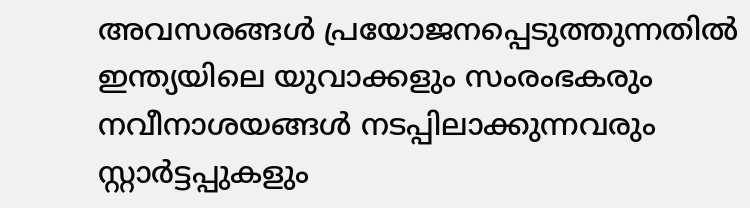അവസരങ്ങൾ പ്രയോജനപ്പെടുത്തുന്നതിൽ ഇന്ത്യയിലെ യുവാക്കളും സംരംഭകരും നവീനാശയങ്ങൾ നടപ്പിലാക്കുന്നവരും സ്റ്റാർട്ടപ്പുകളും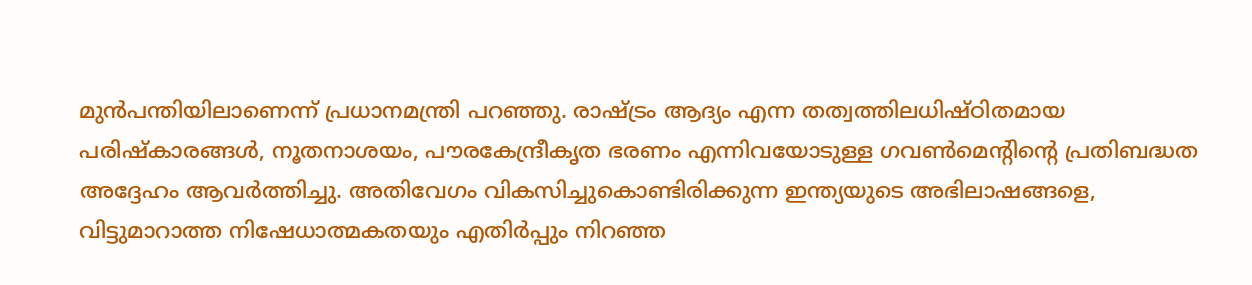മുൻപന്തിയിലാണെന്ന് പ്രധാനമന്ത്രി പറഞ്ഞു. രാഷ്ട്രം ആദ്യം എന്ന തത്വത്തിലധിഷ്ഠിതമായ പരിഷ്‌കാരങ്ങൾ, നൂതനാശയം, പൗരകേന്ദ്രീകൃത ഭരണം എന്നിവയോടുള്ള ഗവൺമെൻ്റിൻ്റെ പ്രതിബദ്ധത അദ്ദേഹം ആവർത്തിച്ചു. അതിവേഗം വികസിച്ചുകൊണ്ടിരിക്കുന്ന ഇന്ത്യയുടെ അഭിലാഷങ്ങളെ, വിട്ടുമാറാത്ത നിഷേധാത്മകതയും എതിർപ്പും നിറഞ്ഞ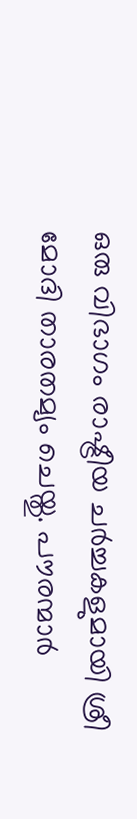ഒരു വിഭാഗം രാഷ്ട്രീയ ചർച്ചകളുമായി ശ്രീ മോദി താരതമ്യം ചെയ്തു. പൗരന്മാർ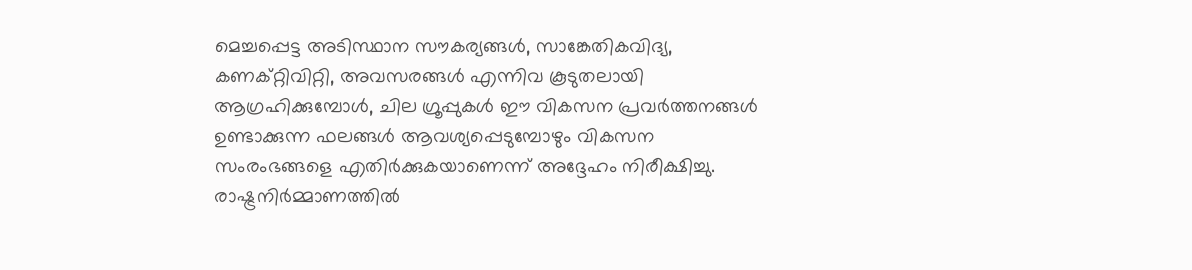മെച്ചപ്പെട്ട അടിസ്ഥാന സൗകര്യങ്ങൾ, സാങ്കേതികവിദ്യ, കണക്റ്റിവിറ്റി, അവസരങ്ങൾ എന്നിവ കൂടുതലായി ആഗ്രഹിക്കുമ്പോൾ, ചില ഗ്രൂപ്പുകൾ ഈ വികസന പ്രവർത്തനങ്ങൾ ഉണ്ടാക്കുന്ന ഫലങ്ങൾ ആവശ്യപ്പെടുമ്പോഴും വികസന സംരംഭങ്ങളെ എതിർക്കുകയാണെന്ന് അദ്ദേഹം നിരീക്ഷിച്ചു. രാഷ്ട്രനിർമ്മാണത്തിൽ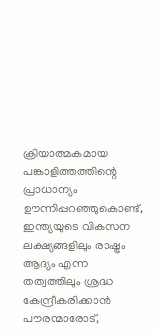ക്രിയാത്മകമായ പങ്കാളിത്തത്തിന്റെ പ്രാധാന്യം ഊന്നിപ്പറഞ്ഞുകൊണ്ട്, ഇന്ത്യയുടെ വികസന ലക്ഷ്യങ്ങളിലും രാഷ്ട്രം ആദ്യം എന്ന തത്വത്തിലും ശ്രദ്ധ കേന്ദ്രീകരിക്കാൻ പൗരന്മാരോട്,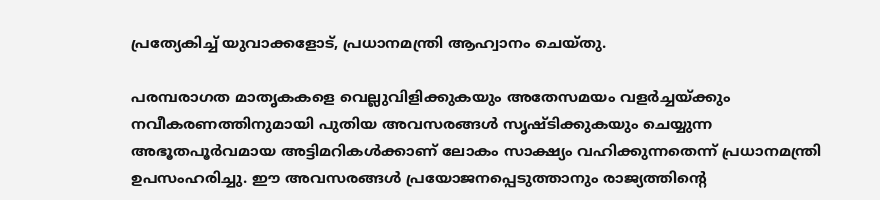പ്രത്യേകിച്ച് യുവാക്കളോട്, പ്രധാനമന്ത്രി ആഹ്വാനം ചെയ്തു.

പരമ്പരാഗത മാതൃകകളെ വെല്ലുവിളിക്കുകയും അതേസമയം വളർച്ചയ്ക്കും നവീകരണത്തിനുമായി പുതിയ അവസരങ്ങൾ സൃഷ്ടിക്കുകയും ചെയ്യുന്ന അഭൂതപൂർവമായ അട്ടിമറികൾക്കാണ് ലോകം സാക്ഷ്യം വഹിക്കുന്നതെന്ന് പ്രധാനമന്ത്രി ഉപസംഹരിച്ചു. ഈ അവസരങ്ങൾ പ്രയോജനപ്പെടുത്താനും രാജ്യത്തിന്റെ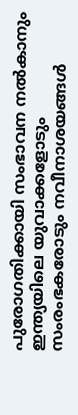പുരോഗതിക്കായി സംഭാവന നൽകാനും ഇന്ത്യയിലെ യുവാക്കളോടും സംരംഭകരോടും നവീനാശയങ്ങൾ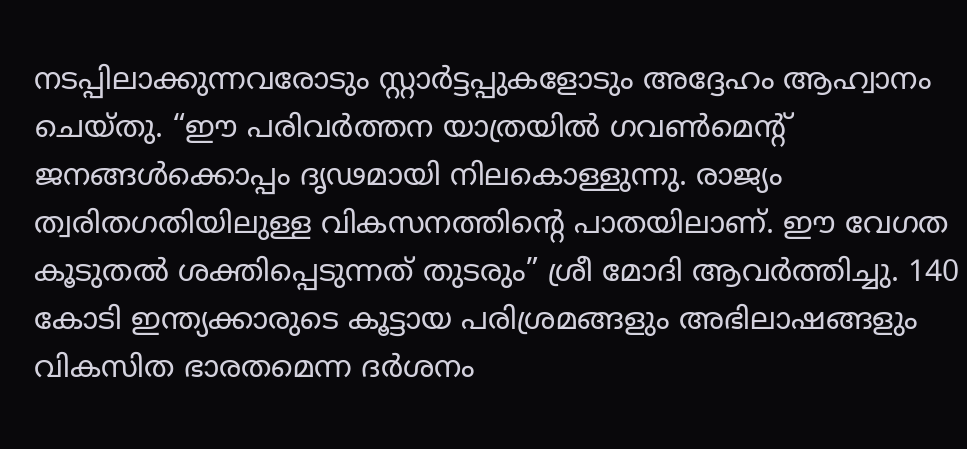നടപ്പിലാക്കുന്നവരോടും സ്റ്റാർട്ടപ്പുകളോടും അദ്ദേഹം ആഹ്വാനം ചെയ്തു. “ഈ പരിവർത്തന യാത്രയിൽ ഗവൺമെന്റ് ജനങ്ങൾക്കൊപ്പം ദൃഢമായി നിലകൊള്ളുന്നു. രാജ്യം ത്വരിതഗതിയിലുള്ള വികസനത്തിന്റെ പാതയിലാണ്. ഈ വേഗത കൂടുതൽ ശക്തിപ്പെടുന്നത് തുടരും” ശ്രീ മോദി ആവർത്തിച്ചു. 140 കോടി ഇന്ത്യക്കാരുടെ കൂട്ടായ പരിശ്രമങ്ങളും അഭിലാഷങ്ങളും വികസിത ഭാരതമെന്ന ദർശനം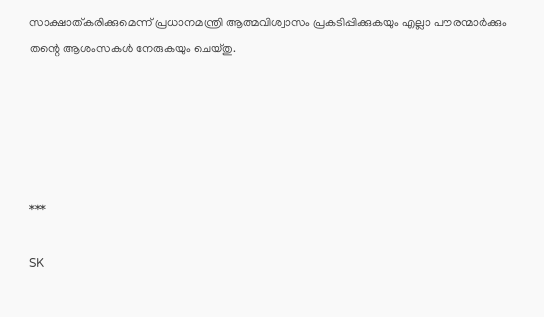സാക്ഷാത്കരിക്കുമെന്ന് പ്രധാനമന്ത്രി ആത്മവിശ്വാസം പ്രകടിപ്പിക്കുകയും എല്ലാ പൗരന്മാർക്കും തന്റെ ആശംസകൾ നേരുകയും ചെയ്തു.





***

SK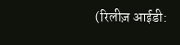(रिलीज़ आईडी: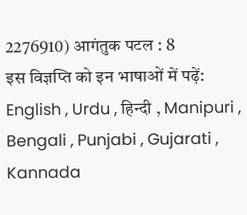2276910) आगंतुक पटल : 8
इस विज्ञप्ति को इन भाषाओं में पढ़ें: English , Urdu , हिन्दी , Manipuri , Bengali , Punjabi , Gujarati , Kannada